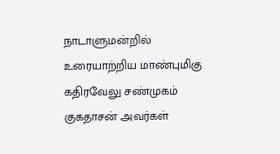நாடாளுமன்றில் உரையாற்றிய மாண்புமிகு கதிரவேலு சண்முகம் குகதாசன் அவர்கள்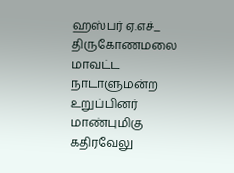ஹஸ்பர் ஏ.எச்_ திருகோணமலை மாவட்ட நாடாளுமன்ற உறுப்பினர் மாண்புமிகு கதிரவேலு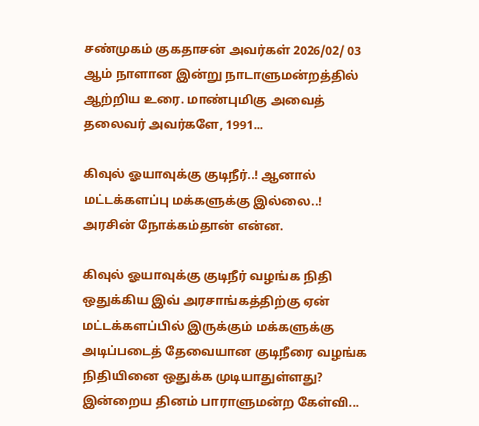சண்முகம் குகதாசன் அவர்கள் 2026/02/ 03 ஆம் நாளான இன்று நாடாளுமன்றத்தில் ஆற்றிய உரை. மாண்புமிகு அவைத் தலைவர் அவர்களே, 1991...

கிவுல் ஓயாவுக்கு குடிநீர்..! ஆனால் மட்டக்களப்பு மக்களுக்கு இல்லை..! அரசின் நோக்கம்தான் என்ன.

கிவுல் ஓயாவுக்கு குடிநீர் வழங்க நிதி ஒதுக்கிய இவ் அரசாங்கத்திற்கு ஏன் மட்டக்களப்பில் இருக்கும் மக்களுக்கு அடிப்படைத் தேவையான குடிநீரை வழங்க நிதியினை ஒதுக்க முடியாதுள்ளது? இன்றைய தினம் பாராளுமன்ற கேள்வி...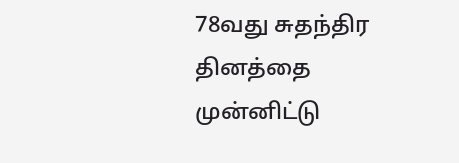78வது சுதந்திர தினத்தை முன்னிட்டு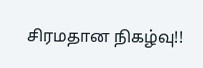சிரமதான நிகழ்வு!!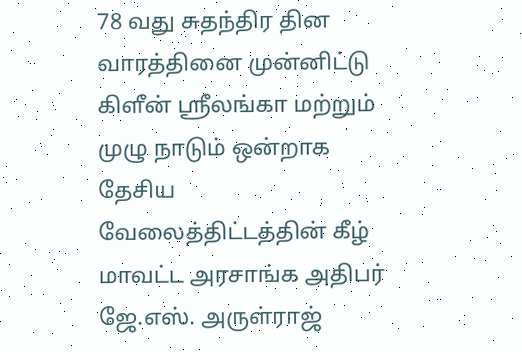78 வது சுதந்திர தின வாரத்தினை முன்னிட்டு கிளீன் ஸ்ரீலங்கா மற்றும் முழு நாடும் ஒன்றாக தேசிய வேலைத்திட்டத்தின் கீழ் மாவட்ட அரசாங்க அதிபர் ஜே.எஸ். அருள்ராஜ்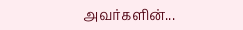அவர்களின்...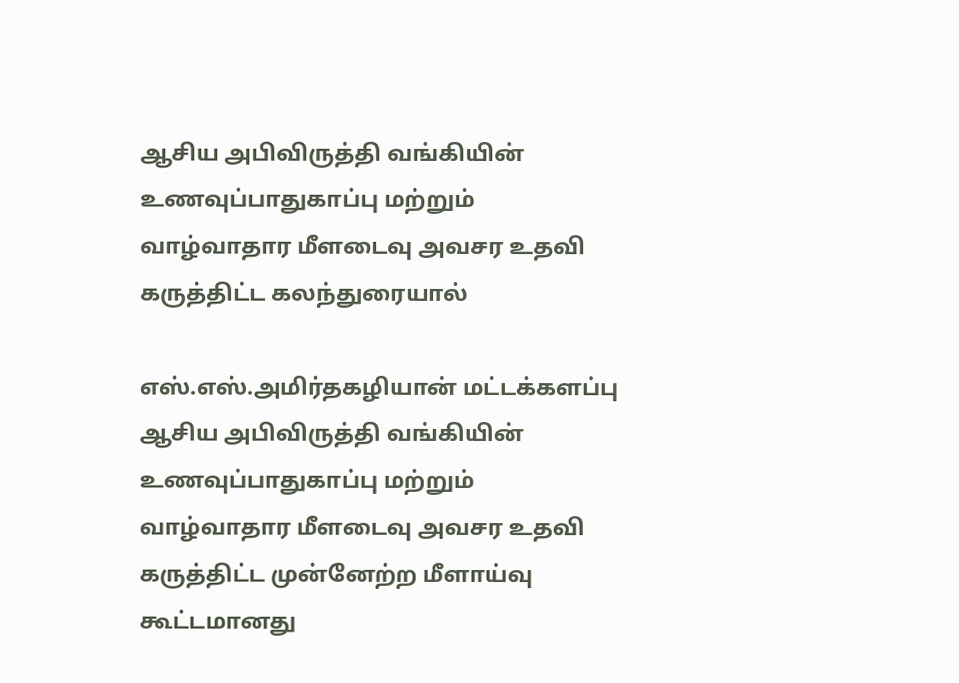ஆசிய அபிவிருத்தி வங்கியின் உணவுப்பாதுகாப்பு மற்றும் வாழ்வாதார மீளடைவு அவசர உதவி கருத்திட்ட கலந்துரையால்

எஸ்.எஸ்.அமிர்தகழியான் மட்டக்களப்பு ஆசிய அபிவிருத்தி வங்கியின் உணவுப்பாதுகாப்பு மற்றும் வாழ்வாதார மீளடைவு அவசர உதவி கருத்திட்ட முன்னேற்ற மீளாய்வு கூட்டமானது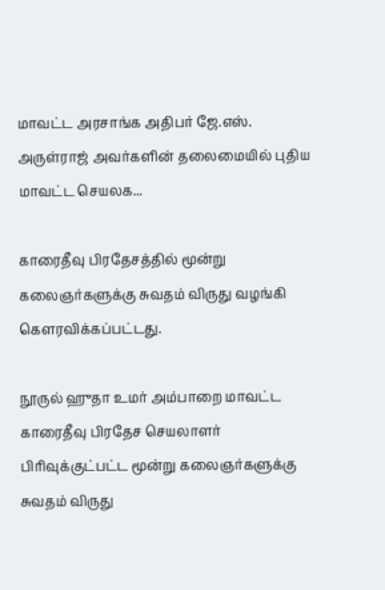மாவட்ட அரசாங்க அதிபர் ஜே.எஸ். அருள்ராஜ் அவர்களின் தலைமையில் புதிய மாவட்ட செயலக...

காரைதீவு பிரதேசத்தில் மூன்று கலைஞர்களுக்கு சுவதம் விருது வழங்கி கௌரவிக்கப்பட்டது.

நூருல் ஹுதா உமர் அம்பாறை மாவட்ட காரைதீவு பிரதேச செயலாளர் பிரிவுக்குட்பட்ட மூன்று கலைஞர்களுக்கு சுவதம் விருது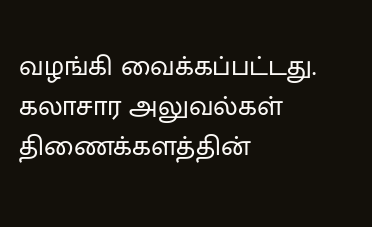வழங்கி வைக்கப்பட்டது. கலாசார அலுவல்கள் திணைக்களத்தின்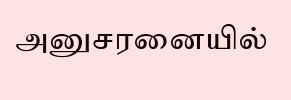அனுசரனையில்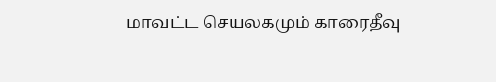மாவட்ட செயலகமும் காரைதீவு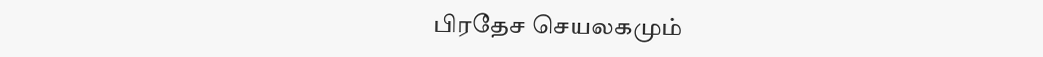பிரதேச செயலகமும்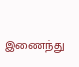இணைந்து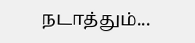நடாத்தும்...